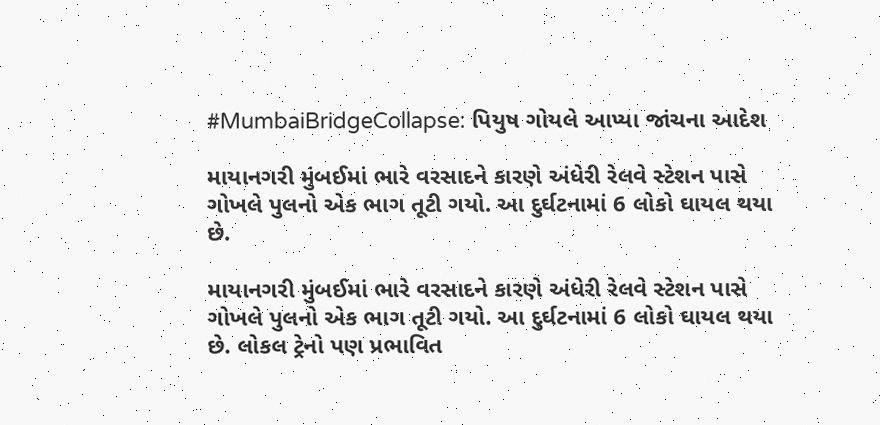#MumbaiBridgeCollapse: પિયુષ ગોયલે આપ્યા જાંચના આદેશ

માયાનગરી મુંબઈમાં ભારે વરસાદને કારણે અંધેરી રેલવે સ્ટેશન પાસે ગોખલે પુલનો એક ભાગ તૂટી ગયો. આ દુર્ઘટનામાં 6 લોકો ઘાયલ થયા છે.

માયાનગરી મુંબઈમાં ભારે વરસાદને કારણે અંધેરી રેલવે સ્ટેશન પાસે ગોખલે પુલનો એક ભાગ તૂટી ગયો. આ દુર્ઘટનામાં 6 લોકો ઘાયલ થયા છે. લોકલ ટ્રેનો પણ પ્રભાવિત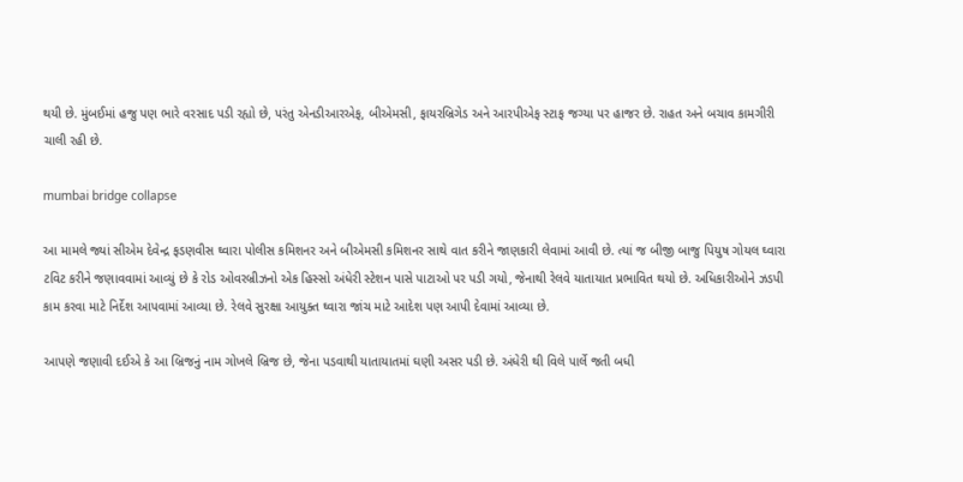થયી છે. મુંબઈમાં હજુ પણ ભારે વરસાદ પડી રહ્યો છે, પરંતુ એનડીઆરએફ, બીએમસી, ફાયરબ્રિગેડ અને આરપીએફ સ્ટાફ જગ્યા પર હાજર છે. રાહત અને બચાવ કામગીરી ચાલી રહી છે.

mumbai bridge collapse

આ મામલે જ્યાં સીએમ દેવેન્દ્ર ફડણવીસ ઘ્વારા પોલીસ કમિશનર અને બીએમસી કમિશનર સાથે વાત કરીને જાણકારી લેવામાં આવી છે. ત્યાં જ બીજી બાજુ પિયુષ ગોયલ ઘ્વારા ટવિટ કરીને જણાવવામાં આવ્યું છે કે રોડ ઓવરબ્રીઝનો એક હિસ્સો અંધેરી સ્ટેશન પાસે પાટાઓ પર પડી ગયો, જેનાથી રેલવે યાતાયાત પ્રભાવિત થયો છે. અધિકારીઓને ઝડપી કામ કરવા માટે નિર્દેશ આપવામાં આવ્યા છે. રેલવે સુરક્ષા આયુક્ત ઘ્વારા જાંચ માટે આદેશ પણ આપી દેવામાં આવ્યા છે.

આપણે જણાવી દઈએ કે આ બ્રિજનું નામ ગોખલે બ્રિજ છે, જેના પડવાથી યાતાયાતમાં ઘણી અસર પડી છે. અંધેરી થી વિલે પાર્લે જતી બધી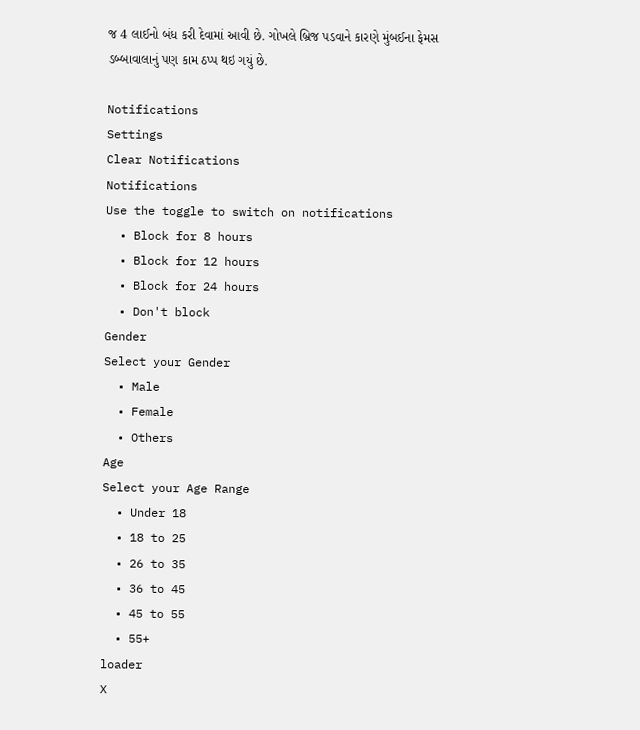જ 4 લાઈનો બંધ કરી દેવામાં આવી છે. ગોખલે બ્રિજ પડવાને કારણે મુંબઈના ફેમસ ડબ્બાવાલાનું પણ કામ ઠપ્પ થઇ ગયું છે.

Notifications
Settings
Clear Notifications
Notifications
Use the toggle to switch on notifications
  • Block for 8 hours
  • Block for 12 hours
  • Block for 24 hours
  • Don't block
Gender
Select your Gender
  • Male
  • Female
  • Others
Age
Select your Age Range
  • Under 18
  • 18 to 25
  • 26 to 35
  • 36 to 45
  • 45 to 55
  • 55+
loader
X